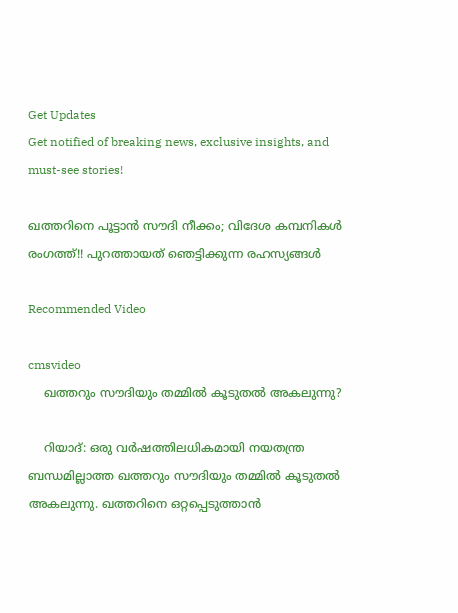Get Updates
Get notified of breaking news, exclusive insights, and must-see stories!

ഖത്തറിനെ പൂട്ടാന്‍ സൗദി നീക്കം; വിദേശ കമ്പനികള്‍ രംഗത്ത്!! പുറത്തായത് ഞെട്ടിക്കുന്ന രഹസ്യങ്ങള്‍

Recommended Video

cmsvideo
    ഖത്തറും സൗദിയും തമ്മില്‍ കൂടുതല്‍ അകലുന്നു?

    റിയാദ്: ഒരു വര്‍ഷത്തിലധികമായി നയതന്ത്ര ബന്ധമില്ലാത്ത ഖത്തറും സൗദിയും തമ്മില്‍ കൂടുതല്‍ അകലുന്നു. ഖത്തറിനെ ഒറ്റപ്പെടുത്താന്‍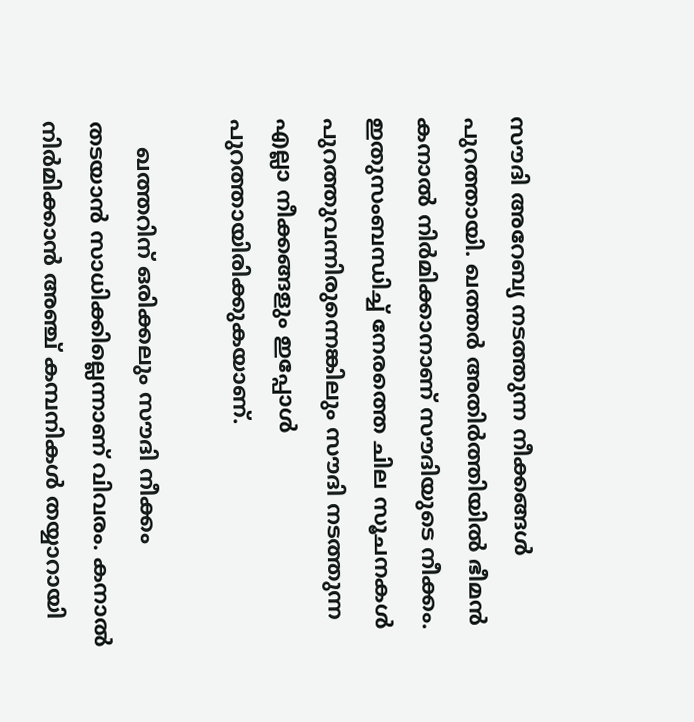സൗദി അറേബ്യ നടത്തുന്ന നീക്കങ്ങള്‍ പുറത്തായി. ഖത്തര്‍ അതിര്‍ത്തിയില്‍ ഭീമന്‍ കനാല്‍ നിര്‍മിക്കാനാണ് സൗദിയുടെ നീക്കം. ഇതുസംബന്ധിച്ച് നേരത്തെ ചില സൂചനകള്‍ പുറത്തുവന്നിരുന്നെങ്കിലും സൗദി നടത്തുന്ന എല്ലാ നീക്കങ്ങളും ഇപ്പോള്‍ പുറത്തായിരിക്കുകയാണ്.

    ഖത്തറിന് ഒരിക്കലും സൗദി നീക്കം തടയാന്‍ സാധിക്കില്ലെന്നാണ് വിവരം. കനാല്‍ നിര്‍മിക്കാന്‍ അഞ്ച് കമ്പനികള്‍ തയ്യാറായി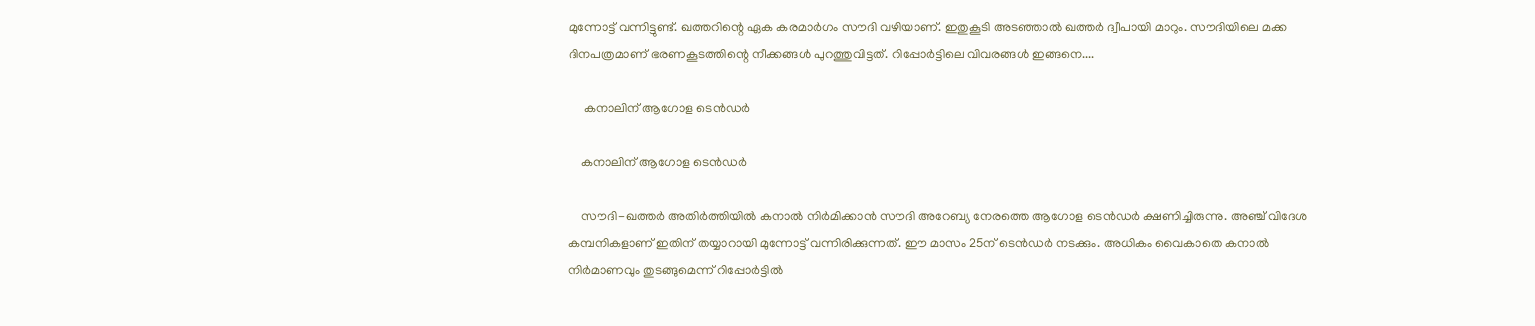മുന്നോട്ട് വന്നിട്ടുണ്ട്. ഖത്തറിന്റെ ഏക കരമാര്‍ഗം സൗദി വഴിയാണ്. ഇതുകൂടി അടഞ്ഞാല്‍ ഖത്തര്‍ ദ്വീപായി മാറും. സൗദിയിലെ മക്ക ദിനപത്രമാണ് ഭരണകൂടത്തിന്റെ നീക്കങ്ങള്‍ പുറത്തുവിട്ടത്. റിപ്പോര്‍ട്ടിലെ വിവരങ്ങള്‍ ഇങ്ങനെ....

     കനാലിന് ആഗോള ടെന്‍ഡര്‍

    കനാലിന് ആഗോള ടെന്‍ഡര്‍

    സൗദി-ഖത്തര്‍ അതിര്‍ത്തിയില്‍ കനാല്‍ നിര്‍മിക്കാന്‍ സൗദി അറേബ്യ നേരത്തെ ആഗോള ടെന്‍ഡര്‍ ക്ഷണിച്ചിരുന്നു. അഞ്ച് വിദേശ കമ്പനികളാണ് ഇതിന് തയ്യാറായി മുന്നോട്ട് വന്നിരിക്കുന്നത്. ഈ മാസം 25ന് ടെന്‍ഡര്‍ നടക്കും. അധികം വൈകാതെ കനാല്‍ നിര്‍മാണവും തുടങ്ങുമെന്ന് റിപ്പോര്‍ട്ടില്‍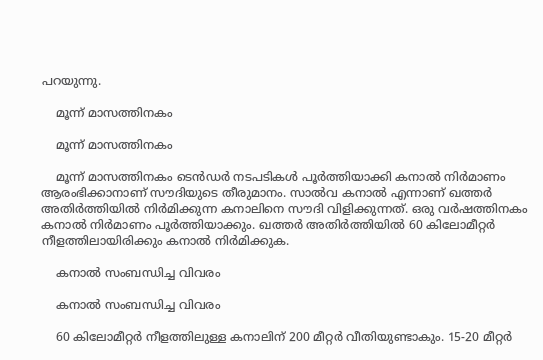പറയുന്നു.

    മൂന്ന് മാസത്തിനകം

    മൂന്ന് മാസത്തിനകം

    മൂന്ന് മാസത്തിനകം ടെന്‍ഡര്‍ നടപടികള്‍ പൂര്‍ത്തിയാക്കി കനാല്‍ നിര്‍മാണം ആരംഭിക്കാനാണ് സൗദിയുടെ തീരുമാനം. സാല്‍വ കനാല്‍ എന്നാണ് ഖത്തര്‍ അതിര്‍ത്തിയില്‍ നിര്‍മിക്കുന്ന കനാലിനെ സൗദി വിളിക്കുന്നത്. ഒരു വര്‍ഷത്തിനകം കനാല്‍ നിര്‍മാണം പൂര്‍ത്തിയാക്കും. ഖത്തര്‍ അതിര്‍ത്തിയില്‍ 60 കിലോമീറ്റര്‍ നീളത്തിലായിരിക്കും കനാല്‍ നിര്‍മിക്കുക.

    കനാല്‍ സംബന്ധിച്ച വിവരം

    കനാല്‍ സംബന്ധിച്ച വിവരം

    60 കിലോമീറ്റര്‍ നീളത്തിലുള്ള കനാലിന് 200 മീറ്റര്‍ വീതിയുണ്ടാകും. 15-20 മീറ്റര്‍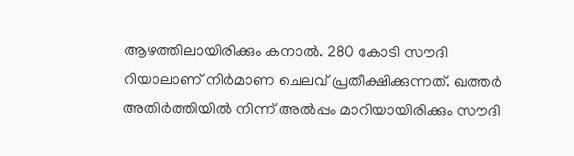ആഴത്തിലായിരിക്കും കനാല്‍. 280 കോടി സൗദി റിയാലാണ് നിര്‍മാണ ചെലവ് പ്രതീക്ഷിക്കുന്നത്. ഖത്തര്‍ അതിര്‍ത്തിയില്‍ നിന്ന് അല്‍പ്പം മാറിയായിരിക്കും സൗദി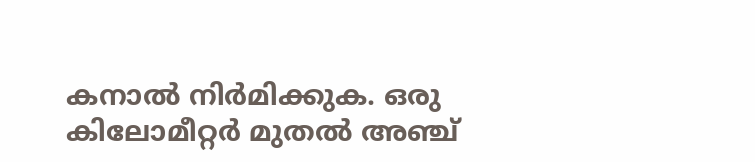കനാല്‍ നിര്‍മിക്കുക. ഒരു കിലോമീറ്റര്‍ മുതല്‍ അഞ്ച്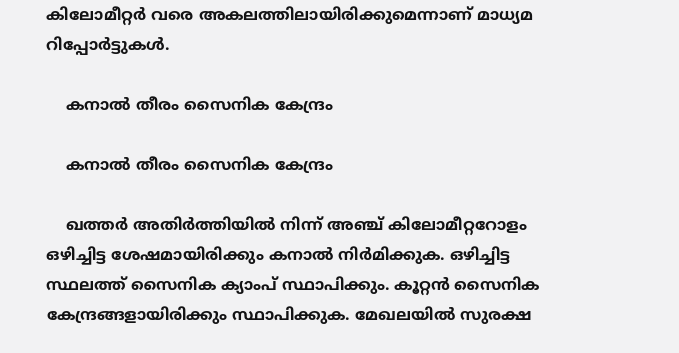കിലോമീറ്റര്‍ വരെ അകലത്തിലായിരിക്കുമെന്നാണ് മാധ്യമ റിപ്പോര്‍ട്ടുകള്‍.

    കനാല്‍ തീരം സൈനിക കേന്ദ്രം

    കനാല്‍ തീരം സൈനിക കേന്ദ്രം

    ഖത്തര്‍ അതിര്‍ത്തിയില്‍ നിന്ന് അഞ്ച് കിലോമീറ്ററോളം ഒഴിച്ചിട്ട ശേഷമായിരിക്കും കനാല്‍ നിര്‍മിക്കുക. ഒഴിച്ചിട്ട സ്ഥലത്ത് സൈനിക ക്യാംപ് സ്ഥാപിക്കും. കൂറ്റന്‍ സൈനിക കേന്ദ്രങ്ങളായിരിക്കും സ്ഥാപിക്കുക. മേഖലയില്‍ സുരക്ഷ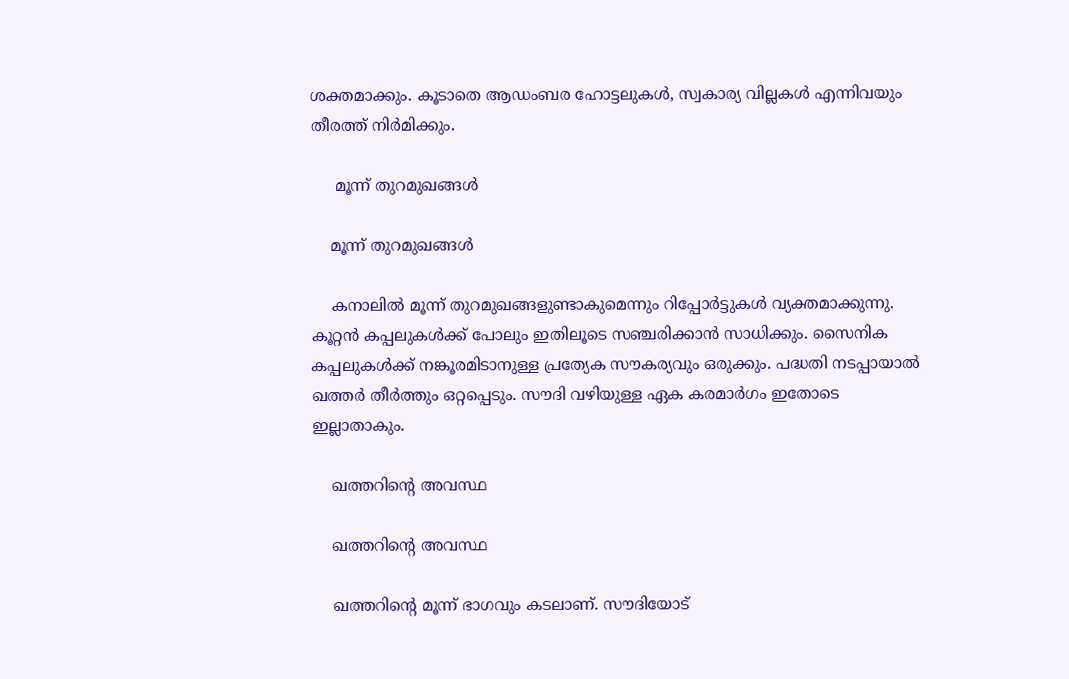ശക്തമാക്കും. കൂടാതെ ആഡംബര ഹോട്ടലുകള്‍, സ്വകാര്യ വില്ലകള്‍ എന്നിവയും തീരത്ത് നിര്‍മിക്കും.

     മൂന്ന് തുറമുഖങ്ങള്‍

    മൂന്ന് തുറമുഖങ്ങള്‍

    കനാലില്‍ മൂന്ന് തുറമുഖങ്ങളുണ്ടാകുമെന്നും റിപ്പോര്‍ട്ടുകള്‍ വ്യക്തമാക്കുന്നു. കൂറ്റന്‍ കപ്പലുകള്‍ക്ക് പോലും ഇതിലൂടെ സഞ്ചരിക്കാന്‍ സാധിക്കും. സൈനിക കപ്പലുകള്‍ക്ക് നങ്കൂരമിടാനുള്ള പ്രത്യേക സൗകര്യവും ഒരുക്കും. പദ്ധതി നടപ്പായാല്‍ ഖത്തര്‍ തീര്‍ത്തും ഒറ്റപ്പെടും. സൗദി വഴിയുള്ള ഏക കരമാര്‍ഗം ഇതോടെ ഇല്ലാതാകും.

    ഖത്തറിന്റെ അവസ്ഥ

    ഖത്തറിന്റെ അവസ്ഥ

    ഖത്തറിന്റെ മൂന്ന് ഭാഗവും കടലാണ്. സൗദിയോട്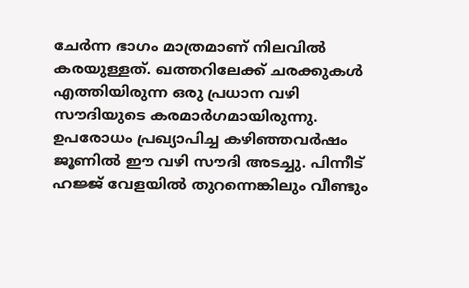ചേര്‍ന്ന ഭാഗം മാത്രമാണ് നിലവില്‍ കരയുള്ളത്. ഖത്തറിലേക്ക് ചരക്കുകള്‍ എത്തിയിരുന്ന ഒരു പ്രധാന വഴി സൗദിയുടെ കരമാര്‍ഗമായിരുന്നു. ഉപരോധം പ്രഖ്യാപിച്ച കഴിഞ്ഞവര്‍ഷം ജൂണില്‍ ഈ വഴി സൗദി അടച്ചു. പിന്നീട് ഹജ്ജ് വേളയില്‍ തുറന്നെങ്കിലും വീണ്ടും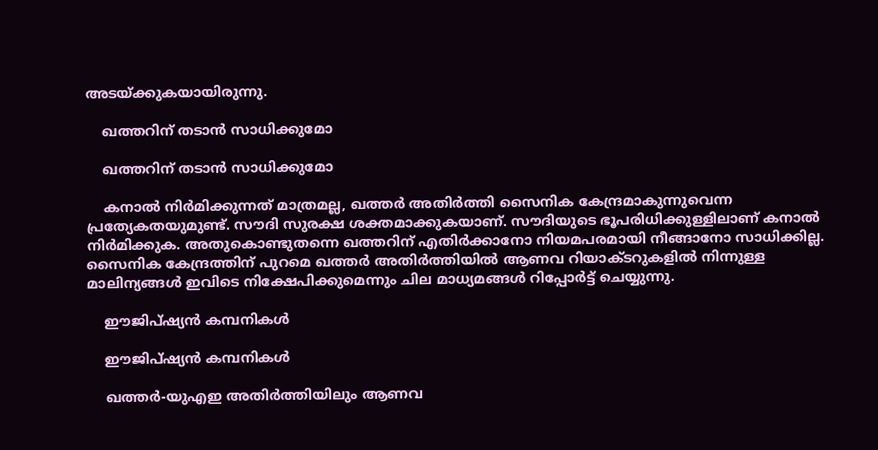അടയ്ക്കുകയായിരുന്നു.

    ഖത്തറിന് തടാന്‍ സാധിക്കുമോ

    ഖത്തറിന് തടാന്‍ സാധിക്കുമോ

    കനാല്‍ നിര്‍മിക്കുന്നത് മാത്രമല്ല, ഖത്തര്‍ അതിര്‍ത്തി സൈനിക കേന്ദ്രമാകുന്നുവെന്ന പ്രത്യേകതയുമുണ്ട്. സൗദി സുരക്ഷ ശക്തമാക്കുകയാണ്. സൗദിയുടെ ഭൂപരിധിക്കുള്ളിലാണ് കനാല്‍ നിര്‍മിക്കുക. അതുകൊണ്ടുതന്നെ ഖത്തറിന് എതിര്‍ക്കാനോ നിയമപരമായി നീങ്ങാനോ സാധിക്കില്ല. സൈനിക കേന്ദ്രത്തിന് പുറമെ ഖത്തര്‍ അതിര്‍ത്തിയില്‍ ആണവ റിയാക്ടറുകളില്‍ നിന്നുള്ള മാലിന്യങ്ങള്‍ ഇവിടെ നിക്ഷേപിക്കുമെന്നും ചില മാധ്യമങ്ങള്‍ റിപ്പോര്‍ട്ട് ചെയ്യുന്നു.

    ഈജിപ്ഷ്യന്‍ കമ്പനികള്‍

    ഈജിപ്ഷ്യന്‍ കമ്പനികള്‍

    ഖത്തര്‍-യുഎഇ അതിര്‍ത്തിയിലും ആണവ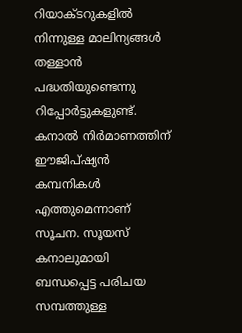റിയാക്ടറുകളില്‍ നിന്നുള്ള മാലിന്യങ്ങള്‍ തള്ളാന്‍ പദ്ധതിയുണ്ടെന്നു റിപ്പോര്‍ട്ടുകളുണ്ട്. കനാല്‍ നിര്‍മാണത്തിന് ഈജിപ്ഷ്യന്‍ കമ്പനികള്‍ എത്തുമെന്നാണ് സൂചന. സൂയസ് കനാലുമായി ബന്ധപ്പെട്ട പരിചയ സമ്പത്തുള്ള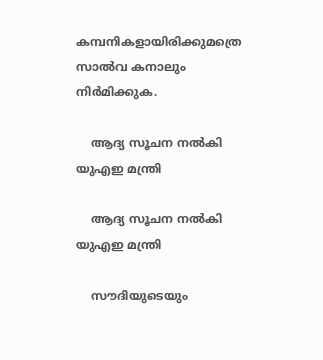കമ്പനികളായിരിക്കുമത്രെ സാല്‍വ കനാലും നിര്‍മിക്കുക.

    ആദ്യ സൂചന നല്‍കി യുഎഇ മന്ത്രി

    ആദ്യ സൂചന നല്‍കി യുഎഇ മന്ത്രി

    സൗദിയുടെയും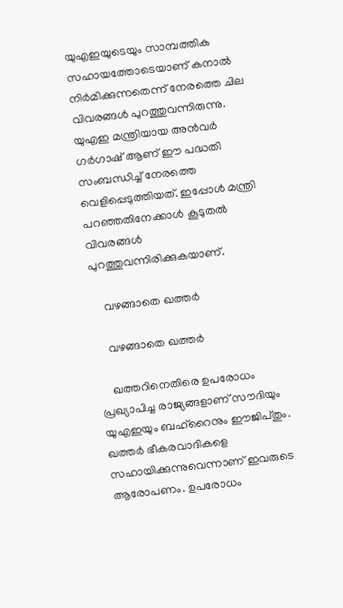യുഎഇയുടെയും സാമ്പത്തിക സഹായത്തോടെയാണ് കനാല്‍ നിര്‍മിക്കുന്നതെന്ന് നേരത്തെ ചില വിവരങ്ങള്‍ പുറത്തുവന്നിരുന്നു. യുഎഇ മന്ത്രിയായ അന്‍വര്‍ ഗര്‍ഗാഷ് ആണ് ഈ പദ്ധതി സംബന്ധിച്ച് നേരത്തെ വെളിപ്പെടുത്തിയത്. ഇപ്പോള്‍ മന്ത്രി പറഞ്ഞതിനേക്കാള്‍ കൂടുതല്‍ വിവരങ്ങള്‍ പുറത്തുവന്നിരിക്കുകയാണ്.

    വഴങ്ങാതെ ഖത്തര്‍

    വഴങ്ങാതെ ഖത്തര്‍

    ഖത്തറിനെതിരെ ഉപരോധം പ്രഖ്യാപിച്ച രാജ്യങ്ങളാണ് സൗദിയും യുഎഇയും ബഹ്‌റൈനും ഈജിപ്തും. ഖത്തര്‍ ഭീകരവാദികളെ സഹായിക്കുന്നുവെന്നാണ് ഇവരുടെ ആരോപണം. ഉപരോധം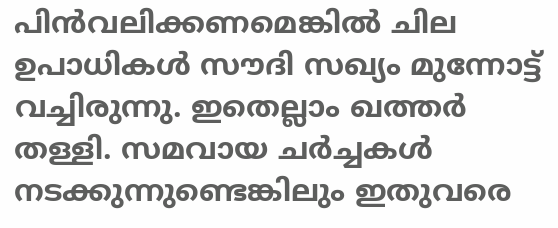പിന്‍വലിക്കണമെങ്കില്‍ ചില ഉപാധികള്‍ സൗദി സഖ്യം മുന്നോട്ട് വച്ചിരുന്നു. ഇതെല്ലാം ഖത്തര്‍ തള്ളി. സമവായ ചര്‍ച്ചകള്‍ നടക്കുന്നുണ്ടെങ്കിലും ഇതുവരെ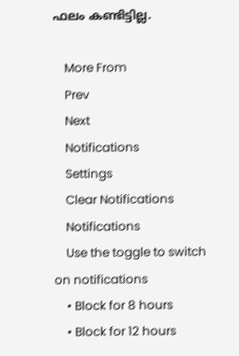ഫലം കണ്ടിട്ടില്ല.

    More From
    Prev
    Next
    Notifications
    Settings
    Clear Notifications
    Notifications
    Use the toggle to switch on notifications
    • Block for 8 hours
    • Block for 12 hours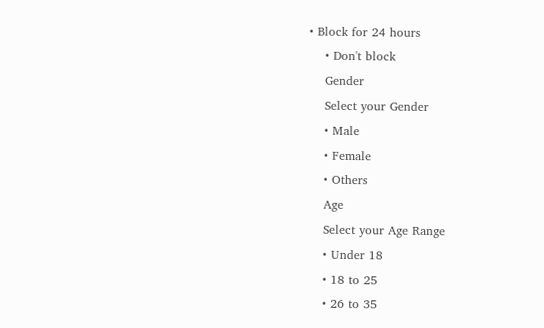• Block for 24 hours
    • Don't block
    Gender
    Select your Gender
    • Male
    • Female
    • Others
    Age
    Select your Age Range
    • Under 18
    • 18 to 25
    • 26 to 35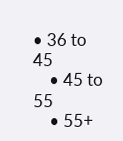• 36 to 45
    • 45 to 55
    • 55+